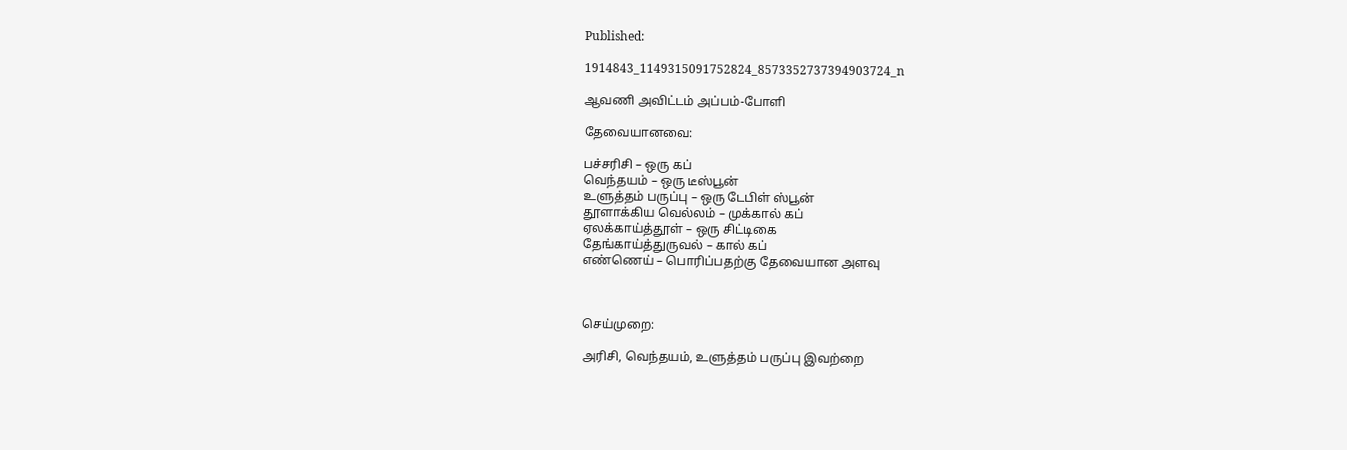Published:

1914843_1149315091752824_8573352737394903724_n

ஆவணி அவிட்டம் அப்பம்-போளி

தேவையானவை:

பச்சரிசி – ஒரு கப்
வெந்தயம் – ஒரு டீஸ்பூன்
உளுத்தம் பருப்பு – ஒரு டேபிள் ஸ்பூன்
தூளாக்கிய வெல்லம் – முக்கால் கப்
ஏலக்காய்த்தூள் – ஒரு சிட்டிகை
தேங்காய்த்துருவல் – கால் கப்
எண்ணெய் – பொரிப்பதற்கு தேவையான அளவு



செய்முறை:

அரிசி, வெந்தயம், உளுத்தம் பருப்பு இவற்றை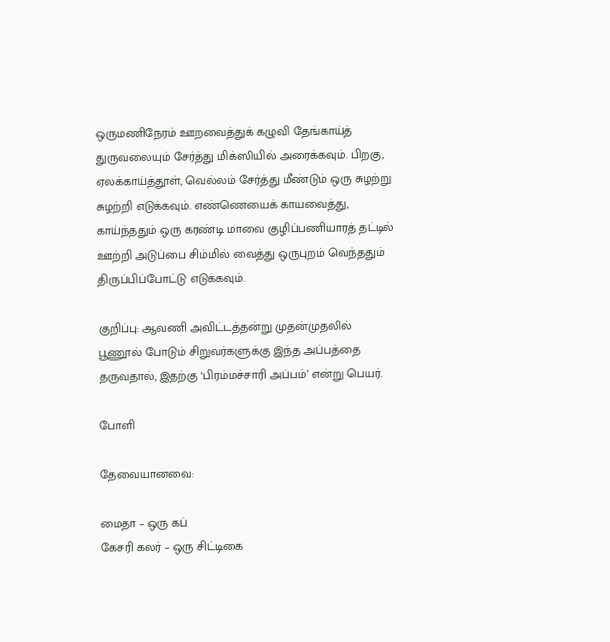ஒருமணிநேரம் ஊறவைத்துக் கழுவி தேங்காய்த் துருவலையும் சேர்த்து மிக்ஸியில் அரைக்கவும். பிறகு, ஏலக்காய்த்தூள், வெல்லம் சேர்த்து மீண்டும் ஒரு சுழற்று சுழற்றி எடுக்கவும். எண்ணெயைக் காயவைத்து, காய்ந்ததும் ஒரு கரண்டி மாவை குழிப்பணியாரத் தட்டில் ஊற்றி அடுப்பை சிம்மில் வைத்து ஒருபுறம் வெந்ததும் திருப்பிப்போட்டு எடுக்கவும்.

குறிப்பு: ஆவணி அவிட்டத்தன்று முதன்முதலில் பூணூல் போடும் சிறுவர்களுக்கு இந்த அப்பத்தை தருவதால், இதற்கு ‘பிரம்மச்சாரி அப்பம்’ என்று பெயர்.

போளி

தேவையானவை:

மைதா – ஒரு கப்
கேசரி கலர் – ஒரு சிட்டிகை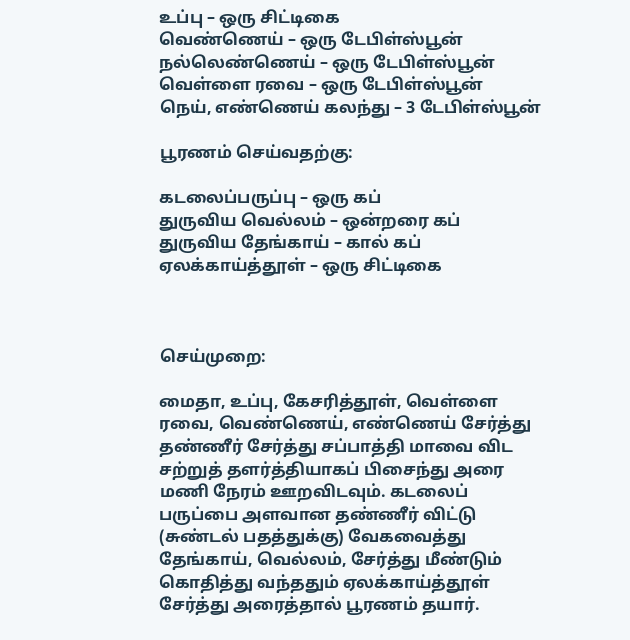உப்பு – ஒரு சிட்டிகை
வெண்ணெய் – ஒரு டேபிள்ஸ்பூன்
நல்லெண்ணெய் – ஒரு டேபிள்ஸ்பூன்
வெள்ளை ரவை – ஒரு டேபிள்ஸ்பூன்
நெய், எண்ணெய் கலந்து – 3 டேபிள்ஸ்பூன்

பூரணம் செய்வதற்கு:

கடலைப்பருப்பு – ஒரு கப்
துருவிய வெல்லம் – ஒன்றரை கப்
துருவிய தேங்காய் – கால் கப்
ஏலக்காய்த்தூள் – ஒரு சிட்டிகை



செய்முறை:

மைதா, உப்பு, கேசரித்தூள், வெள்ளை ரவை, வெண்ணெய், எண்ணெய் சேர்த்து தண்ணீர் சேர்த்து சப்பாத்தி மாவை விட சற்றுத் தளர்த்தியாகப் பிசைந்து அரை மணி நேரம் ஊறவிடவும். கடலைப் பருப்பை அளவான தண்ணீர் விட்டு (சுண்டல் பதத்துக்கு) வேகவைத்து தேங்காய், வெல்லம், சேர்த்து மீண்டும் கொதித்து வந்ததும் ஏலக்காய்த்தூள் சேர்த்து அரைத்தால் பூரணம் தயார்.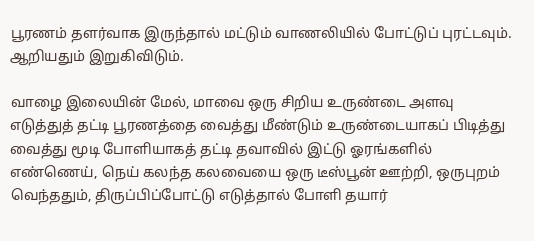பூரணம் தளர்வாக இருந்தால் மட்டும் வாணலியில் போட்டுப் புரட்டவும். ஆறியதும் இறுகிவிடும்.

வாழை இலையின் மேல், மாவை ஒரு சிறிய உருண்டை அளவு எடுத்துத் தட்டி பூரணத்தை வைத்து மீண்டும் உருண்டையாகப் பிடித்து வைத்து மூடி போளியாகத் தட்டி தவாவில் இட்டு ஓரங்களில் எண்ணெய், நெய் கலந்த கலவையை ஒரு டீஸ்பூன் ஊற்றி, ஒருபுறம் வெந்ததும், திருப்பிப்போட்டு எடுத்தால் போளி தயார்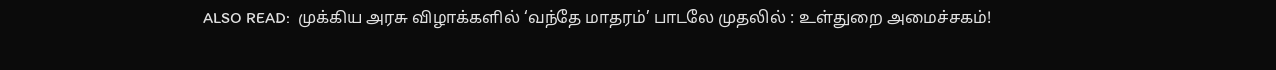ALSO READ:  முக்கிய அரசு விழாக்களில் ‘வந்தே மாதரம்’ பாடலே முதலில் : உள்துறை அமைச்சகம்!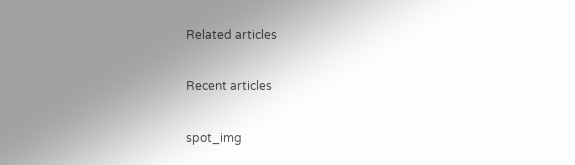Related articles

Recent articles

spot_img